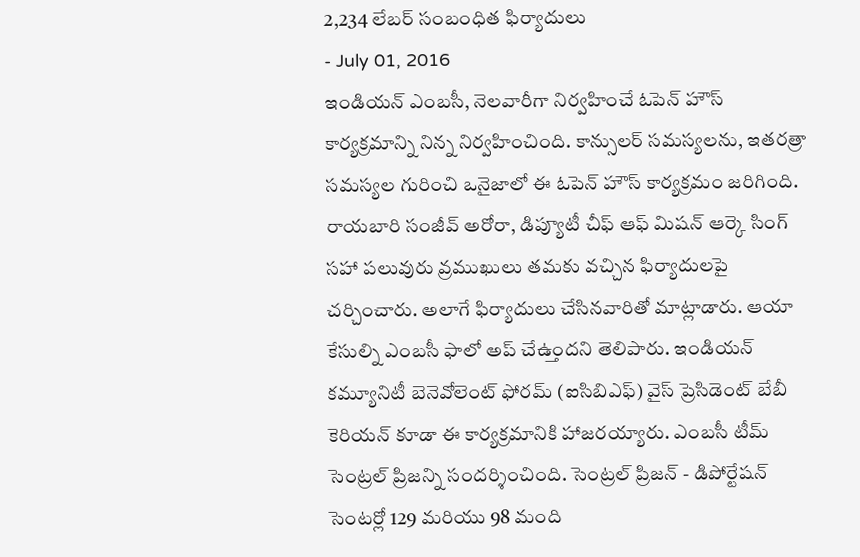2,234 లేబర్ సంబంధిత ఫిర్యాదులు
- July 01, 2016
ఇండియన్ ఎంబసీ, నెలవారీగా నిర్వహించే ఓపెన్ హౌస్ కార్యక్రమాన్ని నిన్న నిర్వహించింది. కాన్సులర్ సమస్యలను, ఇతరత్రా సమస్యల గురించి ఒనైజాలో ఈ ఓపెన్ హౌస్ కార్యక్రమం జరిగింది. రాయబారి సంజీవ్ అరోరా, డిప్యూటీ చీఫ్ ఆఫ్ మిషన్ ఆర్కె సింగ్ సహా పలువురు వ్రముఖులు తమకు వచ్చిన ఫిర్యాదులపై చర్చించారు. అలాగే ఫిర్యాదులు చేసినవారితో మాట్లాడారు. ఆయా కేసుల్ని ఎంబసీ ఫాలో అప్ చేఉ్తందని తెలిపారు. ఇండియన్ కమ్యూనిటీ బెనెవోలెంట్ ఫోరమ్ (ఐసిబిఎఫ్) వైస్ ప్రెసిడెంట్ బేబీ కెరియన్ కూడా ఈ కార్యక్రమానికి హాజరయ్యారు. ఎంబసీ టీమ్ సెంట్రల్ ప్రిజన్ని సందర్శించింది. సెంట్రల్ ప్రిజన్ - డిపోర్టేషన్ సెంటర్లో 129 మరియు 98 మంది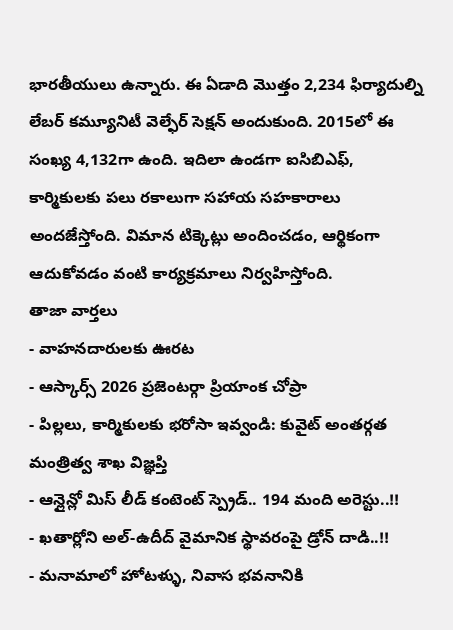భారతీయులు ఉన్నారు. ఈ ఏడాది మొత్తం 2,234 ఫిర్యాదుల్ని లేబర్ కమ్యూనిటీ వెల్ఫేర్ సెక్షన్ అందుకుంది. 2015లో ఈ సంఖ్య 4,132గా ఉంది. ఇదిలా ఉండగా ఐసిబిఎఫ్, కార్మికులకు పలు రకాలుగా సహాయ సహకారాలు అందజేస్తోంది. విమాన టిక్కెట్లు అందించడం, ఆర్థికంగా ఆదుకోవడం వంటి కార్యక్రమాలు నిర్వహిస్తోంది.
తాజా వార్తలు
- వాహనదారులకు ఊరట
- ఆస్కార్స్ 2026 ప్రజెంటర్గా ప్రియాంక చోప్రా
- పిల్లలు, కార్మికులకు భరోసా ఇవ్వండి: కువైట్ అంతర్గత మంత్రిత్వ శాఖ విజ్ఞప్తి
- ఆన్లైన్లో మిస్ లీడ్ కంటెంట్ స్ప్రెడ్.. 194 మంది అరెస్టు..!!
- ఖతార్లోని అల్-ఉదీద్ వైమానిక స్థావరంపై డ్రోన్ దాడి..!!
- మనామాలో హోటళ్ళు, నివాస భవనానికి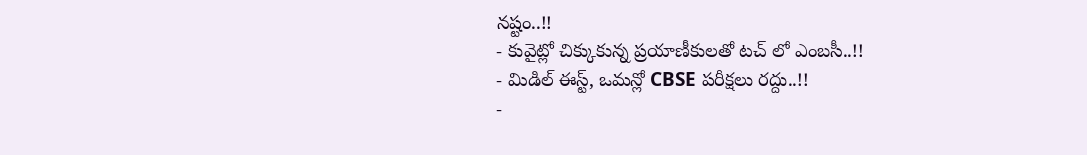నష్టం..!!
- కువైట్లో చిక్కుకున్న ప్రయాణీకులతో టచ్ లో ఎంబసీ..!!
- మిడిల్ ఈస్ట్, ఒమన్లో CBSE పరీక్షలు రద్దు..!!
-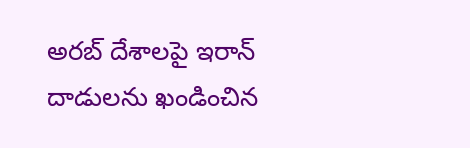అరబ్ దేశాలపై ఇరాన్ దాడులను ఖండించిన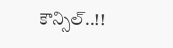కౌన్సిల్..!!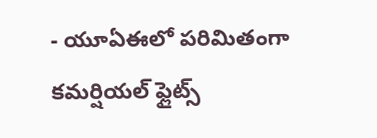- యూఏఈలో పరిమితంగా కమర్షియల్ ఫ్లైట్స్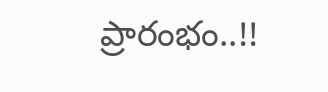ప్రారంభం..!!